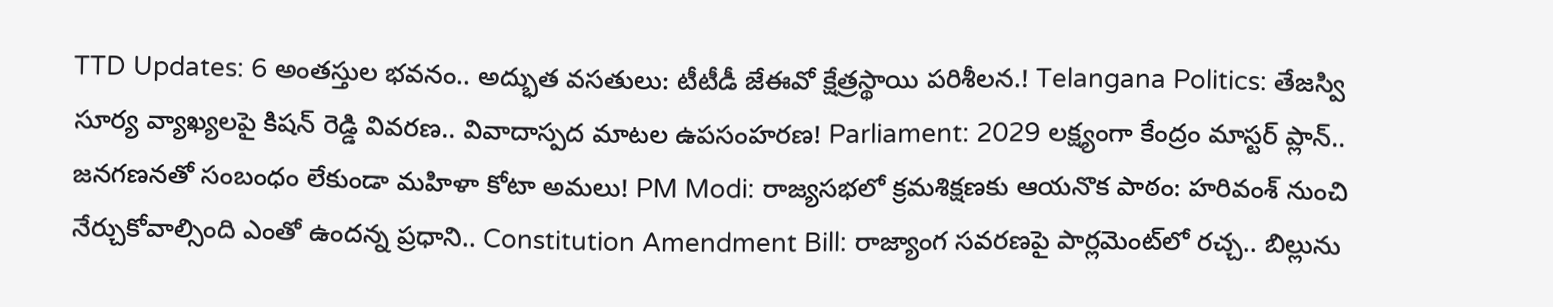TTD Updates: 6 అంతస్తుల భవనం.. అద్భుత వసతులు: టీటీడీ జేఈవో క్షేత్రస్థాయి పరిశీలన.! Telangana Politics: తేజస్వి సూర్య వ్యాఖ్యలపై కిషన్ రెడ్డి వివరణ.. వివాదాస్పద మాటల ఉపసంహరణ! Parliament: 2029 లక్ష్యంగా కేంద్రం మాస్టర్ ప్లాన్.. జనగణనతో సంబంధం లేకుండా మహిళా కోటా అమలు! PM Modi: రాజ్యసభలో క్రమశిక్షణకు ఆయనొక పాఠం: హరివంశ్ నుంచి నేర్చుకోవాల్సింది ఎంతో ఉందన్న ప్రధాని.. Constitution Amendment Bill: రాజ్యాంగ సవరణపై పార్లమెంట్‌లో రచ్చ.. బిల్లును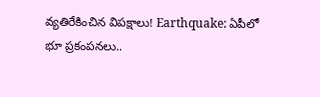వ్యతిరేకించిన విపక్షాలు! Earthquake: ఏపీలో భూ ప్రకంపనలు..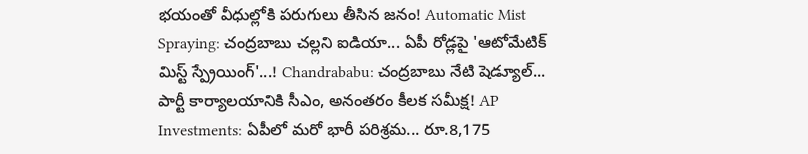భయంతో వీధుల్లోకి పరుగులు తీసిన జనం! Automatic Mist Spraying: చంద్రబాబు చల్లని ఐడియా... ఏపీ రోడ్లపై 'ఆటోమేటిక్ మిస్ట్ స్ప్రేయింగ్'...! Chandrababu: చంద్రబాబు నేటి షెడ్యూల్... పార్టీ కార్యాలయానికి సీఎం, అనంతరం కీలక సమీక్ష! AP Investments: ఏపీలో మరో భారీ పరిశ్రమ... రూ.8,175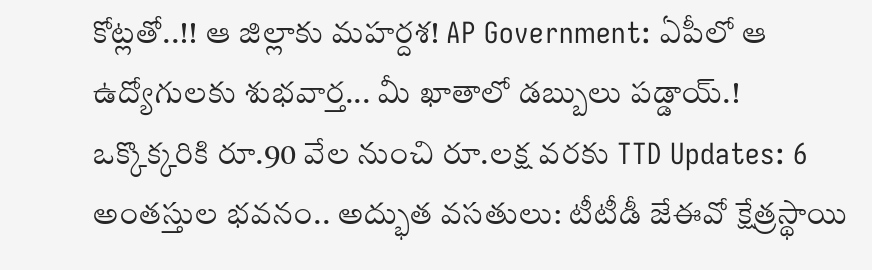కోట్లతో..!! ఆ జిల్లాకు మహర్దశ! AP Government: ఏపీలో ఆ ఉద్యోగులకు శుభవార్త... మీ ఖాతాలో డబ్బులు పడ్డాయ్.! ఒక్కొక్కరికి రూ.90 వేల నుంచి రూ.లక్ష వరకు TTD Updates: 6 అంతస్తుల భవనం.. అద్భుత వసతులు: టీటీడీ జేఈవో క్షేత్రస్థాయి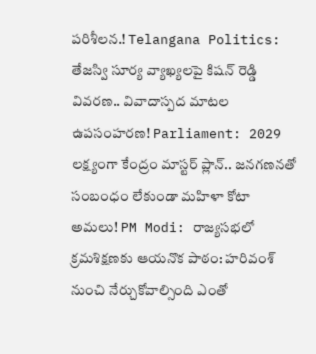పరిశీలన.! Telangana Politics: తేజస్వి సూర్య వ్యాఖ్యలపై కిషన్ రెడ్డి వివరణ.. వివాదాస్పద మాటల ఉపసంహరణ! Parliament: 2029 లక్ష్యంగా కేంద్రం మాస్టర్ ప్లాన్.. జనగణనతో సంబంధం లేకుండా మహిళా కోటా అమలు! PM Modi: రాజ్యసభలో క్రమశిక్షణకు ఆయనొక పాఠం: హరివంశ్ నుంచి నేర్చుకోవాల్సింది ఎంతో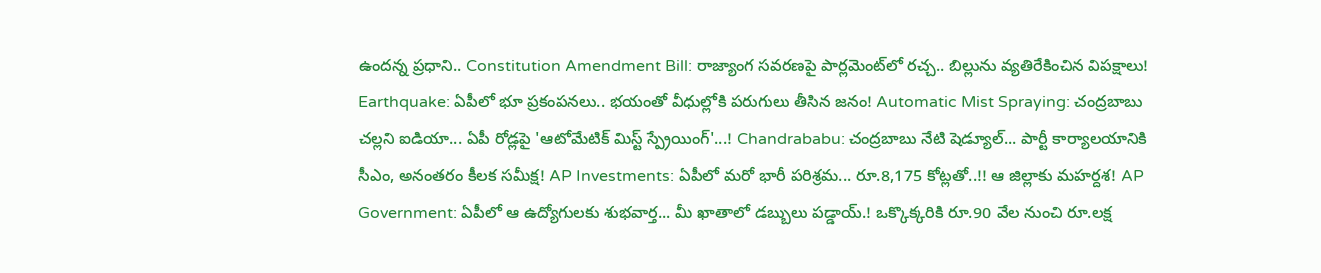ఉందన్న ప్రధాని.. Constitution Amendment Bill: రాజ్యాంగ సవరణపై పార్లమెంట్‌లో రచ్చ.. బిల్లును వ్యతిరేకించిన విపక్షాలు! Earthquake: ఏపీలో భూ ప్రకంపనలు.. భయంతో వీధుల్లోకి పరుగులు తీసిన జనం! Automatic Mist Spraying: చంద్రబాబు చల్లని ఐడియా... ఏపీ రోడ్లపై 'ఆటోమేటిక్ మిస్ట్ స్ప్రేయింగ్'...! Chandrababu: చంద్రబాబు నేటి షెడ్యూల్... పార్టీ కార్యాలయానికి సీఎం, అనంతరం కీలక సమీక్ష! AP Investments: ఏపీలో మరో భారీ పరిశ్రమ... రూ.8,175 కోట్లతో..!! ఆ జిల్లాకు మహర్దశ! AP Government: ఏపీలో ఆ ఉద్యోగులకు శుభవార్త... మీ ఖాతాలో డబ్బులు పడ్డాయ్.! ఒక్కొక్కరికి రూ.90 వేల నుంచి రూ.లక్ష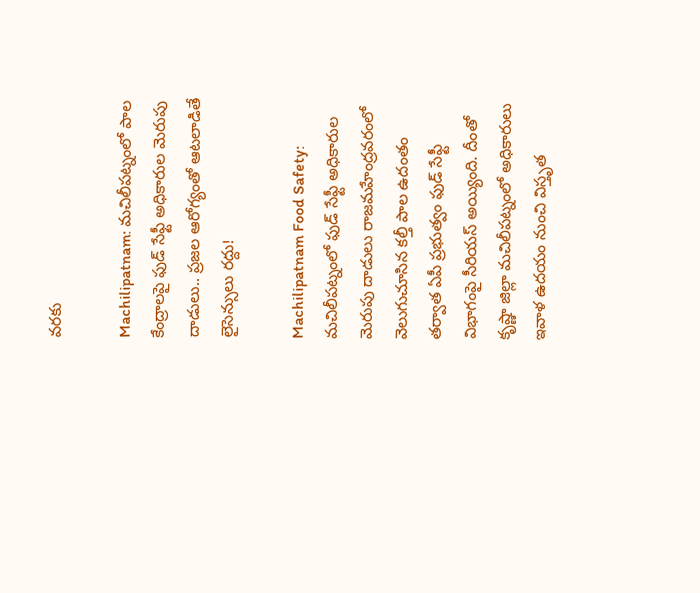వరకు

Machilipatnam: మచిలీపట్నంలో పాల కేంద్రాలపై ఫుడ్ సేఫ్టీ అధికారుల మెరుపు దాడులు.. ప్రజల ఆరోగ్యంతో ఆటలాడితే లైసెన్సులు రద్దు!

Machilipatnam Food Safety: మచిలీపట్నంలో ఫుడ్ సేఫ్టీ అధికారుల మెరుపు దాడులు రాజమహేంద్రవరంలో వెలుగుచూసిన కల్తీ పాల ఉదంతం తర్వాత ఏపీ ప్రభుత్వం ఫుడ్ సేఫ్టీ విభాగంపై సీరియస్ అయ్యింది. దీంతో కృష్ణా జిల్లా మచిలీపట్నంలో అధికారులు ఇవాళ ఉదయం నుంచి విస్తృత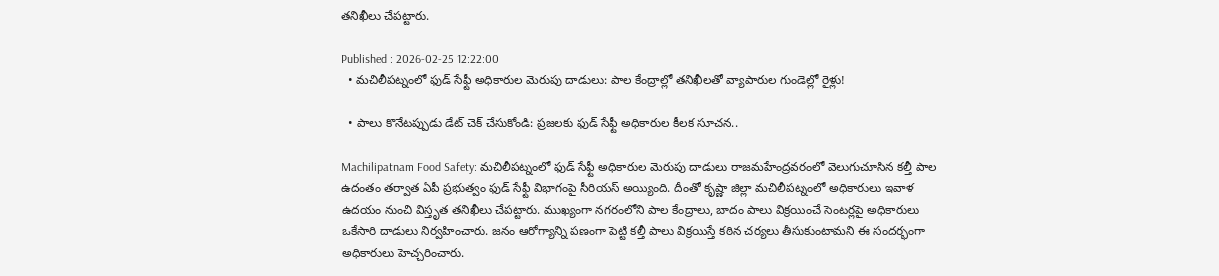తనిఖీలు చేపట్టారు.

Published : 2026-02-25 12:22:00
  • మచిలీపట్నంలో ఫుడ్ సేఫ్టీ అధికారుల మెరుపు దాడులు: పాల కేంద్రాల్లో తనిఖీలతో వ్యాపారుల గుండెల్లో రైళ్లు!

  • పాలు కొనేటప్పుడు డేట్ చెక్ చేసుకోండి: ప్రజలకు ఫుడ్ సేఫ్టీ అధికారుల కీలక సూచన..

Machilipatnam Food Safety: మచిలీపట్నంలో ఫుడ్ సేఫ్టీ అధికారుల మెరుపు దాడులు రాజమహేంద్రవరంలో వెలుగుచూసిన కల్తీ పాల ఉదంతం తర్వాత ఏపీ ప్రభుత్వం ఫుడ్ సేఫ్టీ విభాగంపై సీరియస్ అయ్యింది. దీంతో కృష్ణా జిల్లా మచిలీపట్నంలో అధికారులు ఇవాళ ఉదయం నుంచి విస్తృత తనిఖీలు చేపట్టారు. ముఖ్యంగా నగరంలోని పాల కేంద్రాలు, బాదం పాలు విక్రయించే సెంటర్లపై అధికారులు ఒకేసారి దాడులు నిర్వహించారు. జనం ఆరోగ్యాన్ని పణంగా పెట్టి కల్తీ పాలు విక్రయిస్తే కఠిన చర్యలు తీసుకుంటామని ఈ సందర్భంగా అధికారులు హెచ్చరించారు.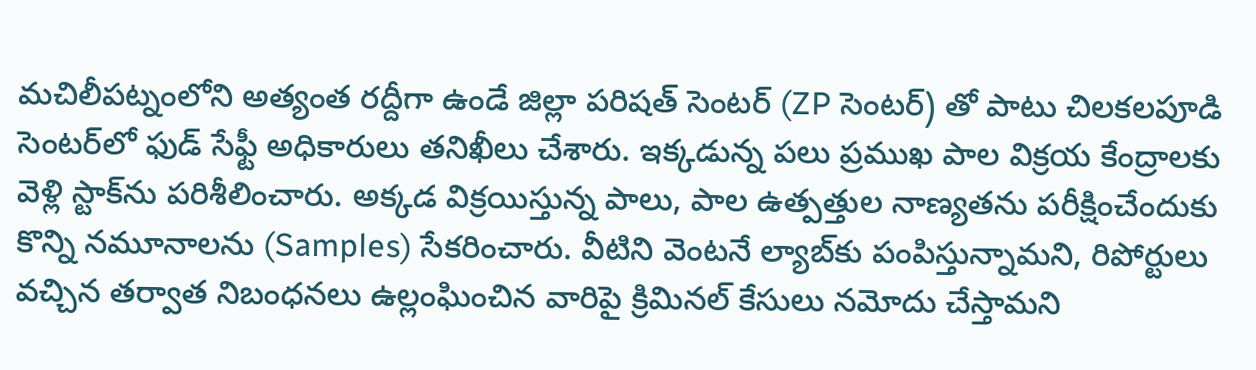మచిలీపట్నంలోని అత్యంత రద్దీగా ఉండే జిల్లా పరిషత్ సెంటర్ (ZP సెంటర్) తో పాటు చిలకలపూడి సెంటర్‌లో ఫుడ్ సేఫ్టీ అధికారులు తనిఖీలు చేశారు. ఇక్కడున్న పలు ప్రముఖ పాల విక్రయ కేంద్రాలకు వెళ్లి స్టాక్‌ను పరిశీలించారు. అక్కడ విక్రయిస్తున్న పాలు, పాల ఉత్పత్తుల నాణ్యతను పరీక్షించేందుకు కొన్ని నమూనాలను (Samples) సేకరించారు. వీటిని వెంటనే ల్యాబ్‌కు పంపిస్తున్నామని, రిపోర్టులు వచ్చిన తర్వాత నిబంధనలు ఉల్లంఘించిన వారిపై క్రిమినల్ కేసులు నమోదు చేస్తామని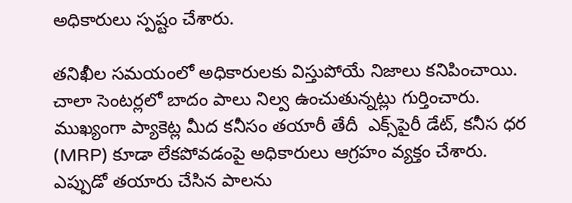అధికారులు స్పష్టం చేశారు.

తనిఖీల సమయంలో అధికారులకు విస్తుపోయే నిజాలు కనిపించాయి. చాలా సెంటర్లలో బాదం పాలు నిల్వ ఉంచుతున్నట్లు గుర్తించారు. ముఖ్యంగా ప్యాకెట్ల మీద కనీసం తయారీ తేదీ  ఎక్స్‌పైరీ డేట్, కనీస ధర (MRP) కూడా లేకపోవడంపై అధికారులు ఆగ్రహం వ్యక్తం చేశారు. ఎప్పుడో తయారు చేసిన పాలను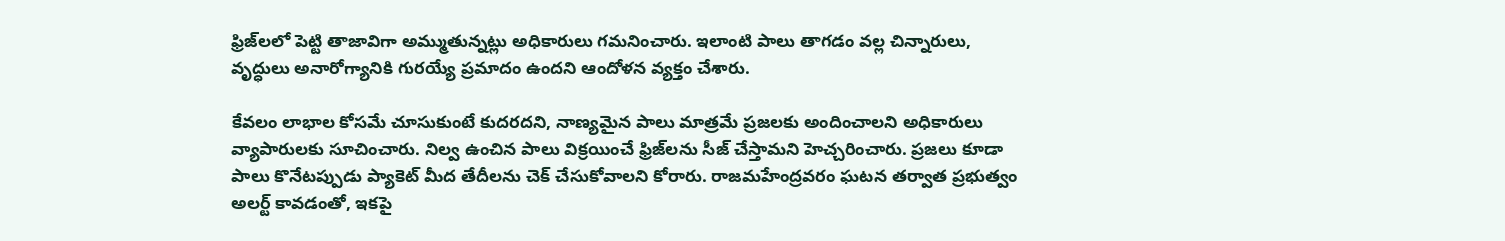ఫ్రిజ్‌లలో పెట్టి తాజావిగా అమ్ముతున్నట్లు అధికారులు గమనించారు. ఇలాంటి పాలు తాగడం వల్ల చిన్నారులు, వృద్ధులు అనారోగ్యానికి గురయ్యే ప్రమాదం ఉందని ఆందోళన వ్యక్తం చేశారు.

కేవలం లాభాల కోసమే చూసుకుంటే కుదరదని, నాణ్యమైన పాలు మాత్రమే ప్రజలకు అందించాలని అధికారులు వ్యాపారులకు సూచించారు. నిల్వ ఉంచిన పాలు విక్రయించే ఫ్రిజ్‌లను సీజ్ చేస్తామని హెచ్చరించారు. ప్రజలు కూడా పాలు కొనేటప్పుడు ప్యాకెట్ మీద తేదీలను చెక్ చేసుకోవాలని కోరారు. రాజమహేంద్రవరం ఘటన తర్వాత ప్రభుత్వం అలర్ట్ కావడంతో, ఇకపై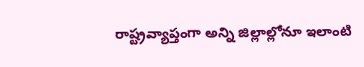రాష్ట్రవ్యాప్తంగా అన్ని జిల్లాల్లోనూ ఇలాంటి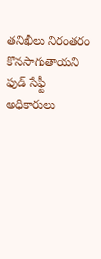తనిఖీలు నిరంతరం కొనసాగుతాయని ఫుడ్ సేఫ్టీ అధికారులు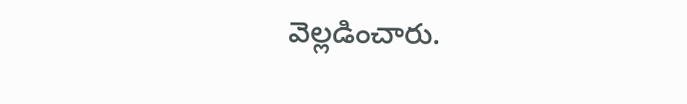వెల్లడించారు.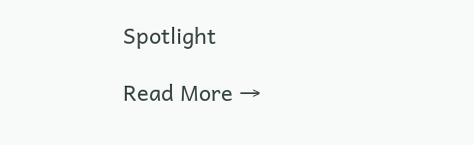Spotlight

Read More →